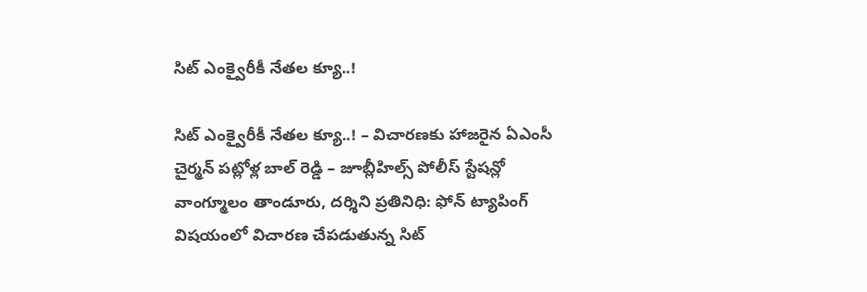సిట్ ఎంక్వైరీకీ నేతల క్యూ..!

సిట్ ఎంక్వైరీకీ నేతల క్యూ..! – విచారణకు హాజరైన ఏఎంసీ చైర్మన్ పట్లోళ్ల బాల్ రెడ్డి – జూబ్లీహిల్స్ పోలీస్ స్టేషన్లో వాంగ్మూలం తాండూరు, దర్శిని ప్రతినిధి: ఫోన్ ట్యాపింగ్ విషయంలో విచారణ చేపడుతున్న సిట్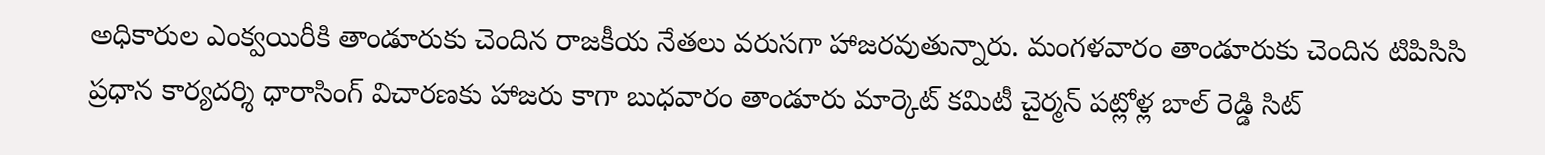అధికారుల ఎంక్వయిరీకి తాండూరుకు చెందిన రాజకీయ నేతలు వరుసగా హాజరవుతున్నారు. మంగళవారం తాండూరుకు చెందిన టిపిసిసి ప్రధాన కార్యదర్శి ధారాసింగ్ విచారణకు హాజరు కాగా బుధవారం తాండూరు మార్కెట్ కమిటీ చైర్మన్ పట్లోళ్ల బాల్ రెడ్డి సిట్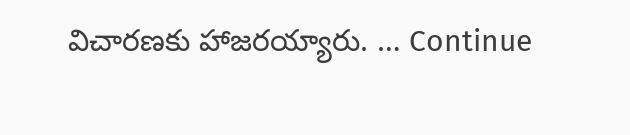విచారణకు హాజరయ్యారు. … Continue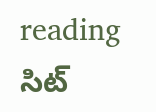reading సిట్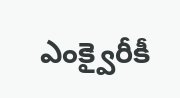ఎంక్వైరీకీ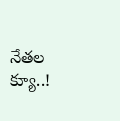నేతల క్యూ..!